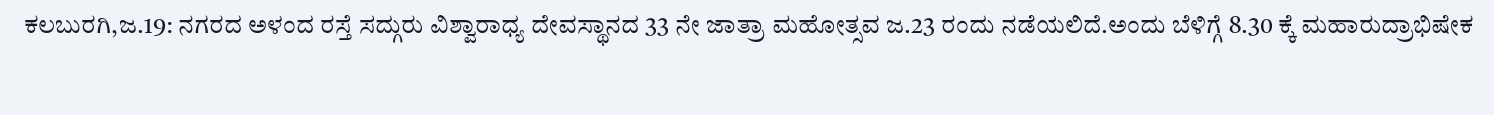ಕಲಬುರಗಿ,ಜ.19: ನಗರದ ಅಳಂದ ರಸ್ತೆ ಸದ್ಗುರು ವಿಶ್ವಾರಾಧ್ಯ ದೇವಸ್ಥಾನದ 33 ನೇ ಜಾತ್ರಾ ಮಹೋತ್ಸವ ಜ.23 ರಂದು ನಡೆಯಲಿದೆ.ಅಂದು ಬೆಳಿಗ್ಗೆ 8.30 ಕ್ಕೆ ಮಹಾರುದ್ರಾಭಿಷೇಕ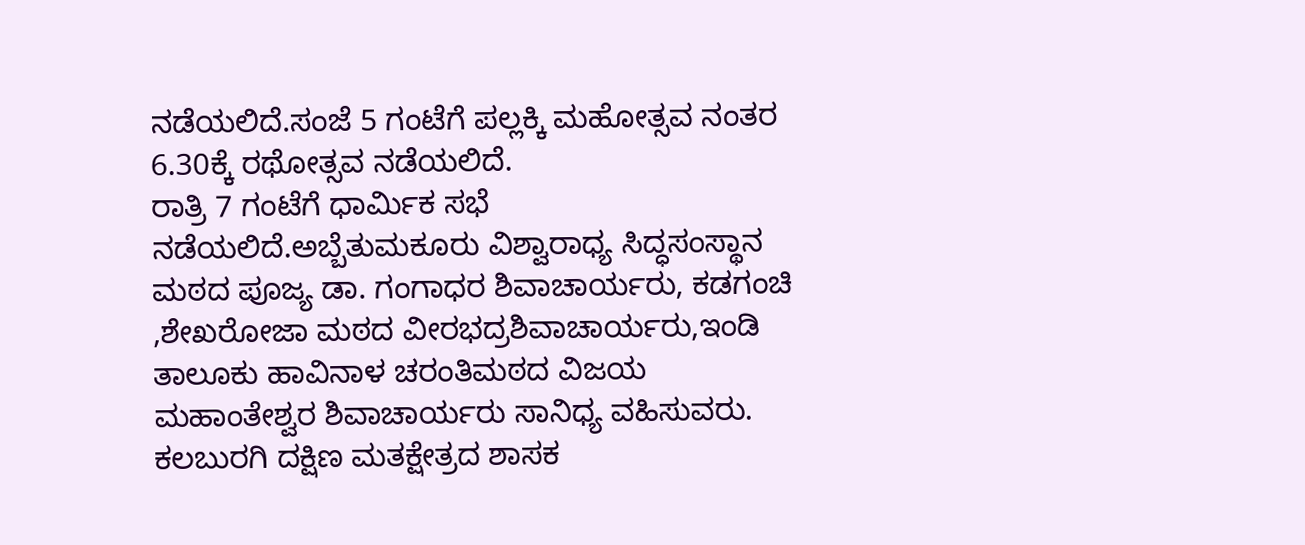ನಡೆಯಲಿದೆ.ಸಂಜೆ 5 ಗಂಟೆಗೆ ಪಲ್ಲಕ್ಕಿ ಮಹೋತ್ಸವ ನಂತರ 6.30ಕ್ಕೆ ರಥೋತ್ಸವ ನಡೆಯಲಿದೆ.
ರಾತ್ರಿ 7 ಗಂಟೆಗೆ ಧಾರ್ಮಿಕ ಸಭೆ ನಡೆಯಲಿದೆ.ಅಬ್ಬೆತುಮಕೂರು ವಿಶ್ವಾರಾಧ್ಯ ಸಿದ್ಧಸಂಸ್ಥಾನ ಮಠದ ಪೂಜ್ಯ ಡಾ. ಗಂಗಾಧರ ಶಿವಾಚಾರ್ಯರು, ಕಡಗಂಚಿ ,ಶೇಖರೋಜಾ ಮಠದ ವೀರಭದ್ರಶಿವಾಚಾರ್ಯರು,ಇಂಡಿ ತಾಲೂಕು ಹಾವಿನಾಳ ಚರಂತಿಮಠದ ವಿಜಯ ಮಹಾಂತೇಶ್ವರ ಶಿವಾಚಾರ್ಯರು ಸಾನಿಧ್ಯ ವಹಿಸುವರು. ಕಲಬುರಗಿ ದಕ್ಷಿಣ ಮತಕ್ಷೇತ್ರದ ಶಾಸಕ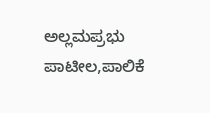ಅಲ್ಲಮಪ್ರಭು ಪಾಟೀಲ,ಪಾಲಿಕೆ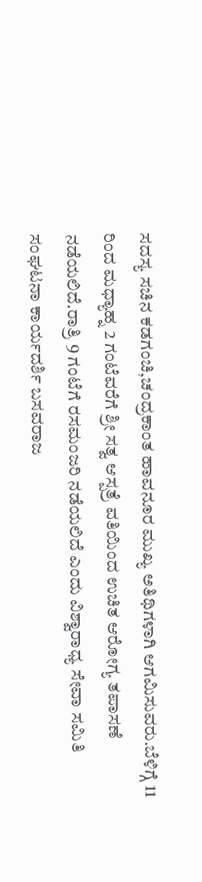ಸದಸ್ಯ ಸಚಿನ ಕಡಗಂಚಿ,ಚಂದ್ರಕಾಂತ ಹಾವನೂರ ಮುಖ್ಯ ಅತಿಥಿಗಳಾಗಿ ಆಗಮಿಸುವರು.ಬೆಳಿಗ್ಗೆ 11 ರಿಂದ ಮಧ್ಯಾಹ್ನ 2 ಗಂಟೆವರೆಗೆ ಶ್ರೀ ಸತ್ವ ಆಸ್ಪತ್ರೆ ವತಿಯಿಂದ ಉಚಿತ ಆರೋಗ್ಯ ತಪಾಸಣೆ ನಡೆಯಲಿದೆ.ರಾತ್ರಿ 9 ಗಂಟೆಗೆ ರಸಮಂಜರಿ ನಡೆಯಲಿದೆ ಎಂದು ವಿಶ್ವಾರಾಧ್ಯ ಸೇವಾ ಸಮಿತಿ ಸಂಘಟನಾ ಕಾರ್ಯದರ್ಶಿ ಬಸವರಾಜ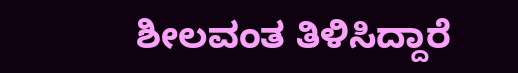ಶೀಲವಂತ ತಿಳಿಸಿದ್ದಾರೆ